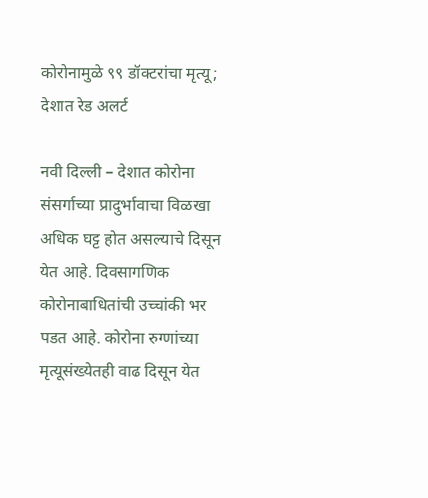कोरोनामुळे ९९ डॉक्टरांचा मृत्यू; देशात रेड अलर्ट

नवी दिल्ली – देशात कोरोना संसर्गाच्या प्रादुर्भावाचा विळखा अधिक घट्ट होत असल्याचे दिसून येत आहे. दिवसागणिक कोरोनाबाधितांची उच्चांकी भर पडत आहे. कोरोना रुग्णांच्या मृत्यूसंख्येतही वाढ दिसून येत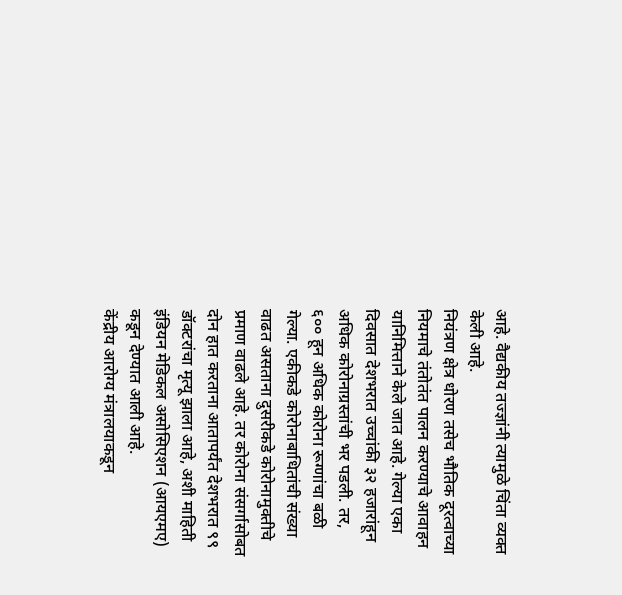आहे. वैद्यकीय तज्ज्ञांनी त्यामुळे चिंता व्यक्त केली आहे.
नियंत्रण क्षेत्र धोरण तसेच भौतिक दूरत्वाच्या नियमाचे तंतोतंत पालन करण्याचे आवाहन यानिमित्ताने केले जात आहे. गेल्या एका दिवसात देशभरात उच्चांकी ३२ हजारांहून अधिक कोरोनाग्रस्तांची भर पडली. तर, ६०० हून अधिक कोरोना रूग्णांचा बळी गेल्या. एकीकडे कोरोनाबाधितांची संख्या वाढत असताना दुसरीकडे कोरोनामुक्तीचे प्रमाण वाढले आहे. तर कोरोना संसर्गासोबत दोन हात करताना आतापर्यंत देशभरात ९९ डॉक्टरांचा मृत्यू झाला आहे, अशी माहिती इंडियन मेडिकल असोसिएशन (आयएमए) कडून देण्यात आली आहे.
केंद्रीय आरोग्य मंत्रालयाकडून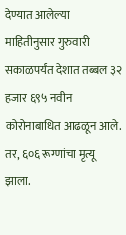देण्यात आलेल्या माहितीनुसार गुरुवारी सकाळपर्यंत देशात तब्बल ३२ हजार ६९५ नवीन कोरोनाबाधित आढळून आले. तर, ६०६ रूग्णांचा मृत्यू झाला.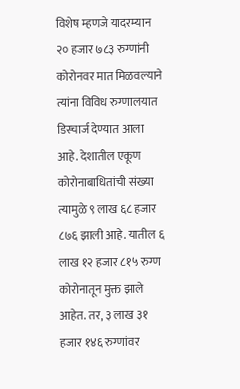विशेष म्हणजे यादरम्यान २० हजार ७८३ रुग्णांनी कोरोनवर मात मिळवल्याने त्यांना विविध रुग्णालयात डिस्चार्ज देण्यात आला आहे. देशातील एकूण कोरोनाबाधितांची संख्या त्यामुळे ९ लाख ६८ हजार ८७६ झाली आहे. यातील ६ लाख १२ हजार ८१५ रुग्ण कोरोनातून मुक्त झाले आहेत. तर, ३ लाख ३१ हजार १४६ रुग्णांवर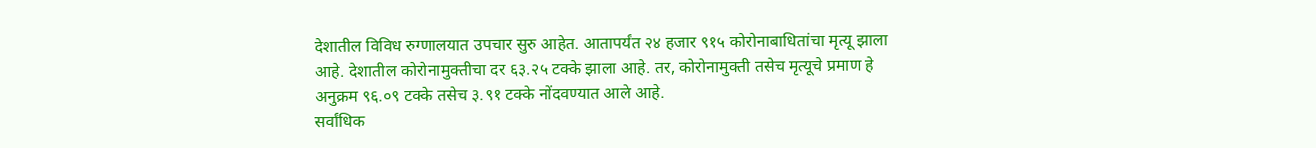देशातील विविध रुग्णालयात उपचार सुरु आहेत. आतापर्यंत २४ हजार ९१५ कोरोनाबाधितांचा मृत्यू झाला आहे. देशातील कोरोनामुक्तीचा दर ६३.२५ टक्के झाला आहे. तर, कोरोनामुक्ती तसेच मृत्यूचे प्रमाण हे अनुक्रम ९६.०९ टक्के तसेच ३.९१ टक्के नोंदवण्यात आले आहे.
सर्वांधिक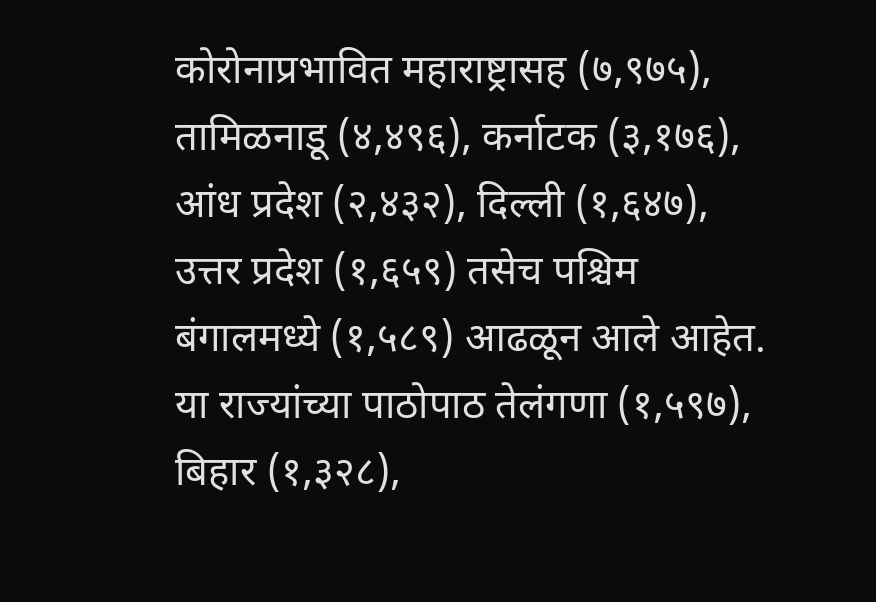कोरोनाप्रभावित महाराष्ट्रासह (७,९७५), तामिळनाडू (४,४९६), कर्नाटक (३,१७६), आंध प्रदेश (२,४३२), दिल्ली (१,६४७), उत्तर प्रदेश (१,६५९) तसेच पश्चिम बंगालमध्ये (१,५८९) आढळून आले आहेत. या राज्यांच्या पाठोपाठ तेलंगणा (१,५९७), बिहार (१,३२८),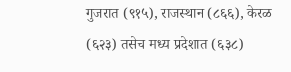गुजरात (९१५), राजस्थान (८६६), केरळ (६२३) तसेच मध्य प्रदेशात (६३८)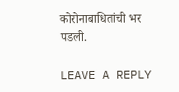कोरोनाबाधितांची भर पडली.

LEAVE A REPLY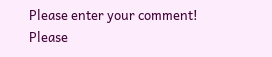Please enter your comment!
Please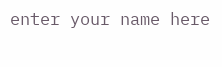enter your name here